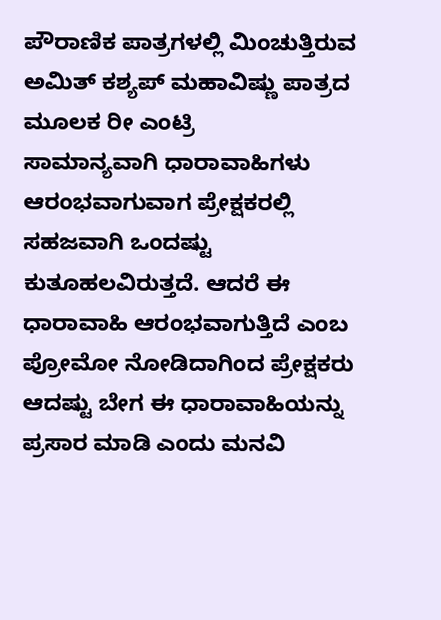ಪೌರಾಣಿಕ ಪಾತ್ರಗಳಲ್ಲಿ ಮಿಂಚುತ್ತಿರುವ ಅಮಿತ್ ಕಶ್ಯಪ್ ಮಹಾವಿಷ್ಣು ಪಾತ್ರದ ಮೂಲಕ ರೀ ಎಂಟ್ರಿ
ಸಾಮಾನ್ಯವಾಗಿ ಧಾರಾವಾಹಿಗಳು ಆರಂಭವಾಗುವಾಗ ಪ್ರೇಕ್ಷಕರಲ್ಲಿ ಸಹಜವಾಗಿ ಒಂದಷ್ಟು ಕುತೂಹಲವಿರುತ್ತದೆ. ಆದರೆ ಈ ಧಾರಾವಾಹಿ ಆರಂಭವಾಗುತ್ತಿದೆ ಎಂಬ ಪ್ರೋಮೋ ನೋಡಿದಾಗಿಂದ ಪ್ರೇಕ್ಷಕರು ಆದಷ್ಟು ಬೇಗ ಈ ಧಾರಾವಾಹಿಯನ್ನು ಪ್ರಸಾರ ಮಾಡಿ ಎಂದು ಮನವಿ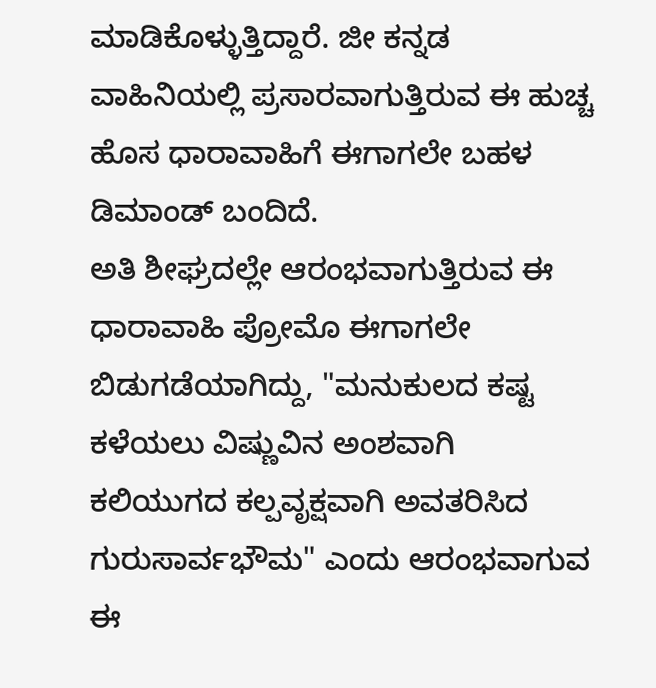ಮಾಡಿಕೊಳ್ಳುತ್ತಿದ್ದಾರೆ. ಜೀ ಕನ್ನಡ ವಾಹಿನಿಯಲ್ಲಿ ಪ್ರಸಾರವಾಗುತ್ತಿರುವ ಈ ಹುಚ್ಚ ಹೊಸ ಧಾರಾವಾಹಿಗೆ ಈಗಾಗಲೇ ಬಹಳ ಡಿಮಾಂಡ್ ಬಂದಿದೆ.
ಅತಿ ಶೀಘ್ರದಲ್ಲೇ ಆರಂಭವಾಗುತ್ತಿರುವ ಈ ಧಾರಾವಾಹಿ ಪ್ರೋಮೊ ಈಗಾಗಲೇ ಬಿಡುಗಡೆಯಾಗಿದ್ದು, "ಮನುಕುಲದ ಕಷ್ಟ ಕಳೆಯಲು ವಿಷ್ಣುವಿನ ಅಂಶವಾಗಿ ಕಲಿಯುಗದ ಕಲ್ಪವೃಕ್ಷವಾಗಿ ಅವತರಿಸಿದ ಗುರುಸಾರ್ವಭೌಮ" ಎಂದು ಆರಂಭವಾಗುವ ಈ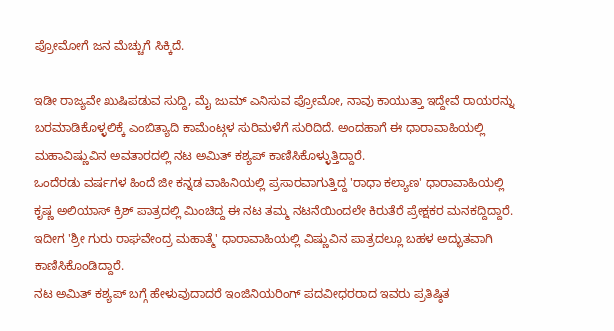ಪ್ರೋಮೋಗೆ ಜನ ಮೆಚ್ಚುಗೆ ಸಿಕ್ಕಿದೆ.

ಇಡೀ ರಾಜ್ಯವೇ ಖುಷಿಪಡುವ ಸುದ್ದಿ, ಮೈ ಜುಮ್ ಎನಿಸುವ ಪ್ರೋಮೋ, ನಾವು ಕಾಯುತ್ತಾ ಇದ್ದೇವೆ ರಾಯರನ್ನು ಬರಮಾಡಿಕೊಳ್ಳಲಿಕ್ಕೆ ಎಂಬಿತ್ಯಾದಿ ಕಾಮೆಂಟ್ಗಳ ಸುರಿಮಳೆಗೆ ಸುರಿದಿದೆ. ಅಂದಹಾಗೆ ಈ ಧಾರಾವಾಹಿಯಲ್ಲಿ ಮಹಾವಿಷ್ಣುವಿನ ಅವತಾರದಲ್ಲಿ ನಟ ಅಮಿತ್ ಕಶ್ಯಪ್ ಕಾಣಿಸಿಕೊಳ್ಳುತ್ತಿದ್ದಾರೆ.
ಒಂದೆರಡು ವರ್ಷಗಳ ಹಿಂದೆ ಜೀ ಕನ್ನಡ ವಾಹಿನಿಯಲ್ಲಿ ಪ್ರಸಾರವಾಗುತ್ತಿದ್ದ 'ರಾಧಾ ಕಲ್ಯಾಣ' ಧಾರಾವಾಹಿಯಲ್ಲಿ ಕೃಷ್ಣ ಅಲಿಯಾಸ್ ಕ್ರಿಶ್ ಪಾತ್ರದಲ್ಲಿ ಮಿಂಚಿದ್ದ ಈ ನಟ ತಮ್ಮ ನಟನೆಯಿಂದಲೇ ಕಿರುತೆರೆ ಪ್ರೇಕ್ಷಕರ ಮನಕದ್ದಿದ್ದಾರೆ. ಇದೀಗ 'ಶ್ರೀ ಗುರು ರಾಘವೇಂದ್ರ ಮಹಾತ್ಮೆ' ಧಾರಾವಾಹಿಯಲ್ಲಿ ವಿಷ್ಣುವಿನ ಪಾತ್ರದಲ್ಲೂ ಬಹಳ ಅದ್ಭುತವಾಗಿ ಕಾಣಿಸಿಕೊಂಡಿದ್ದಾರೆ.
ನಟ ಅಮಿತ್ ಕಶ್ಯಪ್ ಬಗ್ಗೆ ಹೇಳುವುದಾದರೆ ಇಂಜಿನಿಯರಿಂಗ್ ಪದವೀಧರರಾದ ಇವರು ಪ್ರತಿಷ್ಠಿತ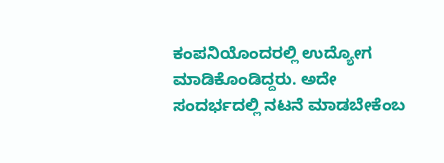ಕಂಪನಿಯೊಂದರಲ್ಲಿ ಉದ್ಯೋಗ ಮಾಡಿಕೊಂಡಿದ್ದರು. ಅದೇ ಸಂದರ್ಭದಲ್ಲಿ ನಟನೆ ಮಾಡಬೇಕೆಂಬ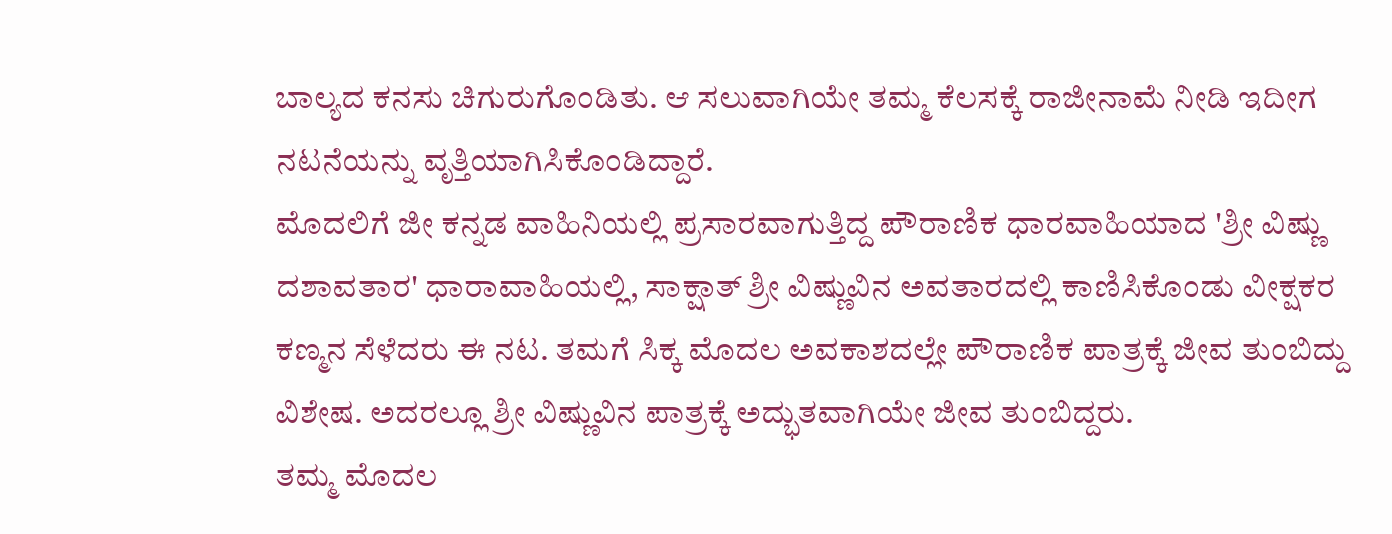ಬಾಲ್ಯದ ಕನಸು ಚಿಗುರುಗೊಂಡಿತು. ಆ ಸಲುವಾಗಿಯೇ ತಮ್ಮ ಕೆಲಸಕ್ಕೆ ರಾಜೀನಾಮೆ ನೀಡಿ ಇದೀಗ ನಟನೆಯನ್ನು ವೃತ್ತಿಯಾಗಿಸಿಕೊಂಡಿದ್ದಾರೆ.
ಮೊದಲಿಗೆ ಜೀ ಕನ್ನಡ ವಾಹಿನಿಯಲ್ಲಿ ಪ್ರಸಾರವಾಗುತ್ತಿದ್ದ ಪೌರಾಣಿಕ ಧಾರವಾಹಿಯಾದ 'ಶ್ರೀ ವಿಷ್ಣು ದಶಾವತಾರ' ಧಾರಾವಾಹಿಯಲ್ಲಿ, ಸಾಕ್ಷಾತ್ ಶ್ರೀ ವಿಷ್ಣುವಿನ ಅವತಾರದಲ್ಲಿ ಕಾಣಿಸಿಕೊಂಡು ವೀಕ್ಷಕರ ಕಣ್ಮನ ಸೆಳೆದರು ಈ ನಟ. ತಮಗೆ ಸಿಕ್ಕ ಮೊದಲ ಅವಕಾಶದಲ್ಲೇ ಪೌರಾಣಿಕ ಪಾತ್ರಕ್ಕೆ ಜೀವ ತುಂಬಿದ್ದು ವಿಶೇಷ. ಅದರಲ್ಲೂ ಶ್ರೀ ವಿಷ್ಣುವಿನ ಪಾತ್ರಕ್ಕೆ ಅದ್ಭುತವಾಗಿಯೇ ಜೀವ ತುಂಬಿದ್ದರು.
ತಮ್ಮ ಮೊದಲ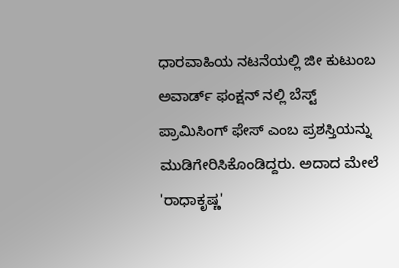ಧಾರವಾಹಿಯ ನಟನೆಯಲ್ಲಿ ಜೀ ಕುಟುಂಬ ಅವಾರ್ಡ್ ಫಂಕ್ಷನ್ ನಲ್ಲಿ ಬೆಸ್ಟ್ ಪ್ರಾಮಿಸಿಂಗ್ ಫೇಸ್ ಎಂಬ ಪ್ರಶಸ್ತಿಯನ್ನು ಮುಡಿಗೇರಿಸಿಕೊಂಡಿದ್ದರು. ಅದಾದ ಮೇಲೆ 'ರಾಧಾಕೃಷ್ಣ'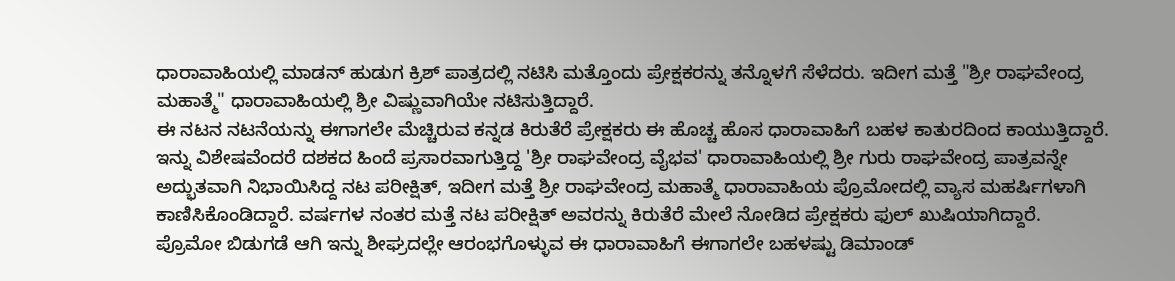ಧಾರಾವಾಹಿಯಲ್ಲಿ ಮಾಡನ್ ಹುಡುಗ ಕ್ರಿಶ್ ಪಾತ್ರದಲ್ಲಿ ನಟಿಸಿ ಮತ್ತೊಂದು ಪ್ರೇಕ್ಷಕರನ್ನು ತನ್ನೊಳಗೆ ಸೆಳೆದರು. ಇದೀಗ ಮತ್ತೆ "ಶ್ರೀ ರಾಘವೇಂದ್ರ ಮಹಾತ್ಮೆ" ಧಾರಾವಾಹಿಯಲ್ಲಿ ಶ್ರೀ ವಿಷ್ಣುವಾಗಿಯೇ ನಟಿಸುತ್ತಿದ್ದಾರೆ.
ಈ ನಟನ ನಟನೆಯನ್ನು ಈಗಾಗಲೇ ಮೆಚ್ಚಿರುವ ಕನ್ನಡ ಕಿರುತೆರೆ ಪ್ರೇಕ್ಷಕರು ಈ ಹೊಚ್ಚ ಹೊಸ ಧಾರಾವಾಹಿಗೆ ಬಹಳ ಕಾತುರದಿಂದ ಕಾಯುತ್ತಿದ್ದಾರೆ. ಇನ್ನು ವಿಶೇಷವೆಂದರೆ ದಶಕದ ಹಿಂದೆ ಪ್ರಸಾರವಾಗುತ್ತಿದ್ದ 'ಶ್ರೀ ರಾಘವೇಂದ್ರ ವೈಭವ' ಧಾರಾವಾಹಿಯಲ್ಲಿ ಶ್ರೀ ಗುರು ರಾಘವೇಂದ್ರ ಪಾತ್ರವನ್ನೇ ಅದ್ಭುತವಾಗಿ ನಿಭಾಯಿಸಿದ್ದ ನಟ ಪರೀಕ್ಷಿತ್, ಇದೀಗ ಮತ್ತೆ ಶ್ರೀ ರಾಘವೇಂದ್ರ ಮಹಾತ್ಮೆ ಧಾರಾವಾಹಿಯ ಪ್ರೊಮೋದಲ್ಲಿ ವ್ಯಾಸ ಮಹರ್ಷಿಗಳಾಗಿ ಕಾಣಿಸಿಕೊಂಡಿದ್ದಾರೆ. ವರ್ಷಗಳ ನಂತರ ಮತ್ತೆ ನಟ ಪರೀಕ್ಷಿತ್ ಅವರನ್ನು ಕಿರುತೆರೆ ಮೇಲೆ ನೋಡಿದ ಪ್ರೇಕ್ಷಕರು ಫುಲ್ ಖುಷಿಯಾಗಿದ್ದಾರೆ.
ಪ್ರೊಮೋ ಬಿಡುಗಡೆ ಆಗಿ ಇನ್ನು ಶೀಘ್ರದಲ್ಲೇ ಆರಂಭಗೊಳ್ಳುವ ಈ ಧಾರಾವಾಹಿಗೆ ಈಗಾಗಲೇ ಬಹಳಷ್ಟು ಡಿಮಾಂಡ್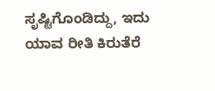ಸೃಷ್ಟಿಗೊಂಡಿದ್ದು, ಇದು ಯಾವ ರೀತಿ ಕಿರುತೆರೆ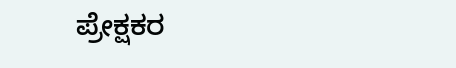ಪ್ರೇಕ್ಷಕರ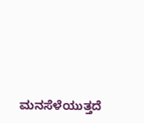ಮನಸೆಳೆಯುತ್ತದೆ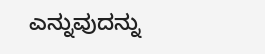ಎನ್ನುವುದನ್ನು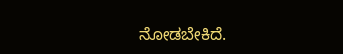ನೋಡಬೇಕಿದೆ.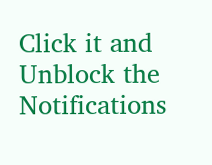Click it and Unblock the Notifications